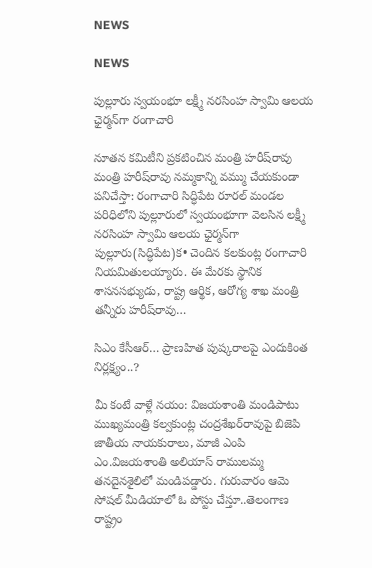NEWS

NEWS

పుల్లూరు స్వయంభూ లక్ష్మీ నరసింహ స్వామి ఆలయ ఛైర్మన్‌గా రంగాచారి

నూతన కమిటీని ప్రకటించిన మంత్రి హరీష్‌రావు మంత్రి హరీష్‌రావు నమ్మకాన్ని వమ్ము చేయకుండా పనిచేస్తా: రంగాచారి సిద్ధిపేట రూరల్‌ ‌మండల పరిధిలోని పుల్లూరులో స్వయంభూగా వెలసిన లక్ష్మీ నరసింహ స్వామి ఆలయ ఛైర్మన్‌గా పుల్లూరు(సిద్ధిపేట)క• చెందిన కలకుంట్ల రంగాచారి నియమితులయ్యారు. ఈ మేరకు స్థానిక శాసనసభ్యుడు, రాష్ట్ర ఆర్థిక, ఆరోగ్య శాఖ మంత్రి తన్నీరు హరీష్‌రావు…

సిఎం కేసీఆర్‌… ప్రాణహిత పుష్కరాలపై ఎందుకింత నిర్లక్ష్యం..?

మీ కంటే వాళ్లే నయం: విజయశాంతి మండిపాటు ముఖ్యమంత్రి కల్వకుంట్ల చంద్రశేఖర్‌రావుపై బిజెపి జాతీయ నాయకురాలు, మాజీ ఎంపి ఎం.విజయశాంతి అలియాస్‌ ‌రాములమ్మ తనదైనశైలిలో మండిపడ్డారు. గురువారం ఆమె సోషల్‌ ‌మీడియాలో ఓ పోస్టు చేస్తూ..తెలంగాణ రాష్ట్రం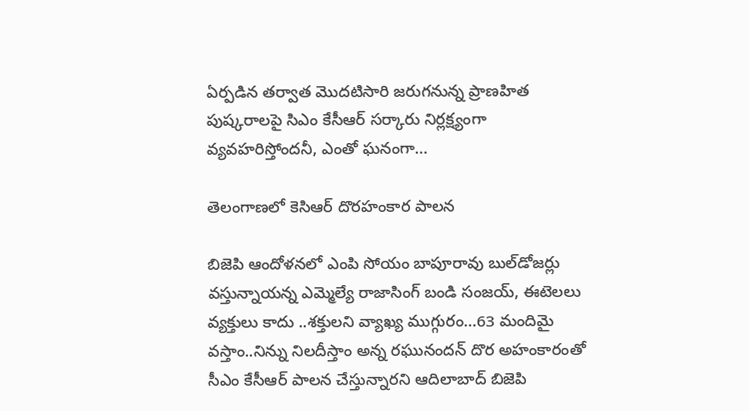ఏర్పడిన తర్వాత మొదటిసారి జరుగనున్న ప్రాణహిత పుష్కరాలపై సిఎం కేసీఆర్‌ ‌సర్కారు నిర్లక్ష్యంగా వ్యవహరిస్తోందనీ, ఎంతో ఘనంగా…

తెలంగాణలో కెసిఆర్‌ ‌దొరహంకార పాలన

బిజెపి ఆందోళనలో ఎంపి సోయం బాపూరావు బుల్‌డోజర్లు వస్తున్నాయన్న ఎమ్మెల్యే రాజాసింగ్‌ ‌బండి సంజయ్‌, ఈటెలలు వ్యక్తులు కాదు ..శక్తులని వ్యాఖ్య ముగ్గురం…63 మందిమై వస్తాం..నిన్ను నిలదీస్తాం అన్న రఘునందన్‌ దొర అహంకారంతో సీఎం కేసీఆర్‌ ‌పాలన చేస్తున్నారని ఆదిలాబాద్‌ ‌బిజెపి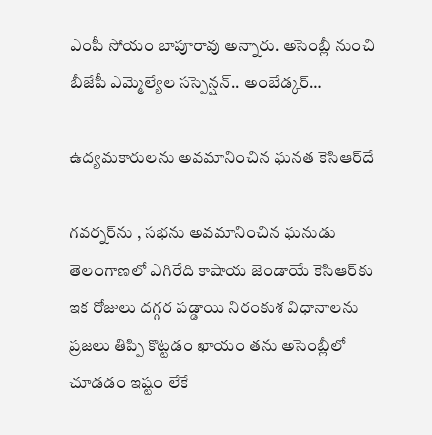ఎంపీ సోయం బాపూరావు అన్నారు. అసెంబ్లీ నుంచి బీజేపీ ఎమ్మెల్యేల సస్పెన్షన్‌.. అం‌బేడ్కర్‌…

ఉద్యమకారులను అవమానించిన ఘనత కెసిఆర్‌దే

గవర్నర్‌ను , సభను అవమానించిన ఘనుడు తెలంగాణలో ఎగిరేది కాషాయ జెండాయే కెసిఆర్‌కు ఇక రోజులు దగ్గర పడ్డాయి నిరంకుశ విధానాలను ప్రజలు తిప్పి కొట్టడం ఖాయం తను అసెంబ్లీలో చూడడం ఇష్టం లేకే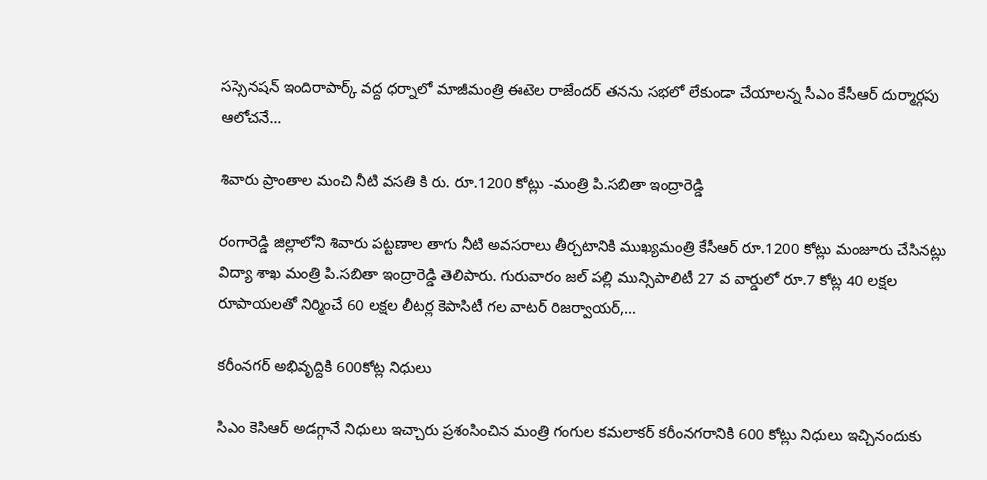సస్సెనషన్‌ ఇం‌దిరాపార్క్ ‌వద్ద ధర్నాలో మాజీమంత్రి ఈటెల రాజేందర్‌ తనను సభలో లేకుండా చేయాలన్న సీఎం కేసీఆర్‌ ‌దుర్మార్గపు ఆలోచనే…

శివారు ప్రాంతాల మంచి నీటి వసతి కి రు. రూ.1200 కోట్లు -మంత్రి పి.సబితా ఇంద్రారెడ్డి

రంగారెడ్డి జిల్లాలోని శివారు పట్టణాల తాగు నీటి అవసరాలు తీర్చటానికి ముఖ్యమంత్రి కేసీఆర్‌ ‌రూ.1200 కోట్లు మంజూరు చేసినట్లు విద్యా శాఖ మంత్రి పి.సబితా ఇంద్రారెడ్డి తెలిపారు. గురువారం జల్‌ ‌పల్లి మున్సిపాలిటీ 27 వ వార్డులో రూ.7 కోట్ల 40 లక్షల రూపాయలతో నిర్మించే 60 లక్షల లీటర్ల కెపాసిటీ గల వాటర్‌ ‌రిజర్వాయర్‌,…

కరీంనగర్‌ అభివృద్దికి 600కోట్ల నిధులు

సిఎం కెసిఆర్‌ అడగ్గానే నిధులు ఇచ్చారు ప్రశంసించిన మంత్రి గంగుల కమలాకర్‌ కరీంనగరానికి 600 కోట్లు నిధులు ఇచ్చినందుకు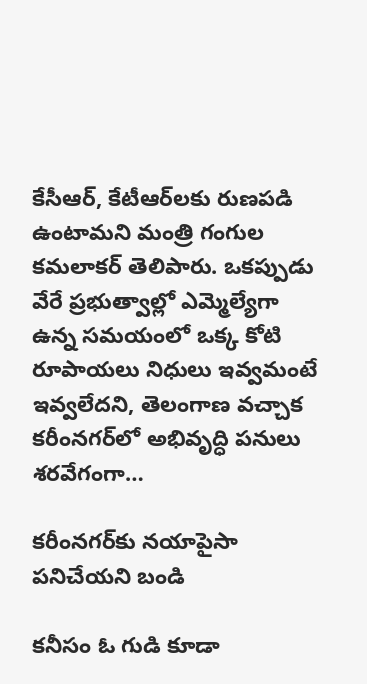కేసీఆర్‌, కేటీఆర్‌లకు రుణపడి ఉంటామని మంత్రి గంగుల కమలాకర్‌ ‌తెలిపారు. ఒకప్పుడు వేరే ప్రభుత్వాల్లో ఎమ్మెల్యేగా ఉన్న సమయంలో ఒక్క కోటి రూపాయలు నిధులు ఇవ్వమంటే ఇవ్వలేదని, తెలంగాణ వచ్చాక కరీంనగర్‌లో అభివృద్ధి పనులు శరవేగంగా…

కరీంనగర్‌కు నయాపైసా పనిచేయని బండి

కనీసం ఓ గుడి కూడా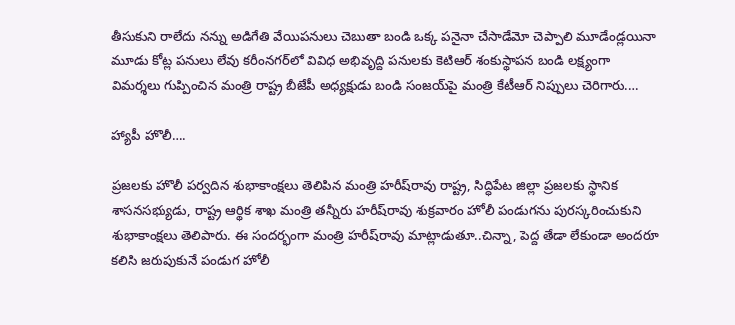తీసుకుని రాలేదు నన్ను అడిగేతి వేయిపనులు చెబుతా బండి ఒక్క పనైనా చేసాడేమో చెప్పాలి మూడేండ్లయినా మూడు కోట్ల పనులు లేవు కరీంనగర్‌లో వివిధ అభివృద్ది పనులకు కెటిఆర్‌ ‌శంకుస్థాపన బండి లక్ష్యంగా విమర్శలు గుప్పించిన మంత్రి రాష్ట్ర బీజేపీ అధ్యక్షుడు బండి సంజయ్‌పై మంత్రి కేటీఆర్‌ ‌నిప్పులు చెరిగారు.…

హ్యాపీ హొలీ….

ప్రజలకు హొలీ పర్వదిన శుభాకాంక్షలు తెలిపిన మంత్రి హరీష్‌రావు రాష్ట్ర, సిద్ధిపేట జిల్లా ప్రజలకు స్థానిక శాసనసభ్యుడు, రాష్ట్ర ఆర్థిక శాఖ మంత్రి తన్నీరు హరీష్‌రావు శుక్రవారం హోలీ పండుగను పురస్కరించుకుని శుభాకాంక్షలు తెలిపారు. ఈ సందర్భంగా మంత్రి హరీష్‌రావు మాట్లాడుతూ..చిన్నా, పెద్ద తేడా లేకుండా అందరూ కలిసి జరుపుకునే పండుగ హోలీ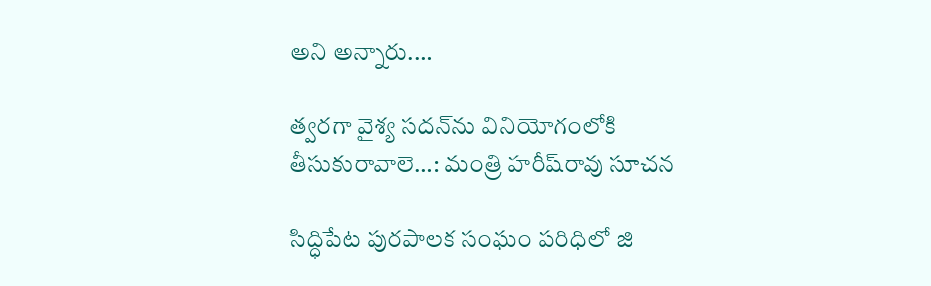అని అన్నారు.…

త్వరగా వైశ్య సదన్‌ను వినియోగంలోకి తీసుకురావాలె…: మంత్రి హరీష్‌రావు సూచన

సిద్ధిపేట పురపాలక సంఘం పరిధిలో జి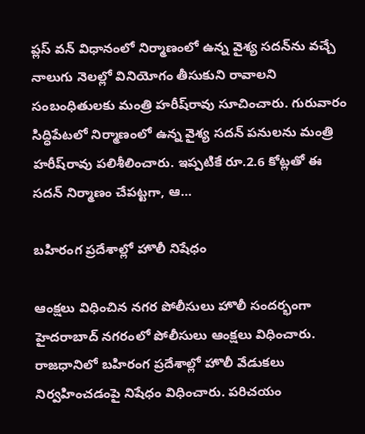ప్లస్‌ ‌వన్‌ ‌విధానంలో నిర్మాణంలో ఉన్న వైశ్య సదన్‌ను వచ్చే నాలుగు నెలల్లో వినియోగం తీసుకుని రావాలని సంబంధితులకు మంత్రి హరీష్‌రావు సూచించారు. గురువారం సిద్ధిపేటలో నిర్మాణంలో ఉన్న వైశ్య సదన్‌ ‌పనులను మంత్రి హరీష్‌రావు పలిశీలించారు. ఇప్పటికే రూ.2.6 కోట్లతో ఈ సదన్‌ ‌నిర్మాణం చేపట్టగా, ఆ…

బహిరంగ ప్రదేశాల్లో హొలీ నిషేధం

ఆంక్షలు విధించిన నగర పోలీసులు హొలీ సందర్భంగా హైదరాబాద్‌ ‌నగరంలో పోలీసులు ఆంక్షలు విధించారు. రాజధానిలో బహిరంగ ప్రదేశాల్లో హొలీ వేడుకలు నిర్వహించడంపై నిషేధం విధించారు. పరిచయం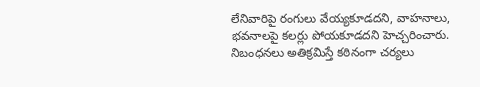లేనివారిపై రంగులు వేయ్యకూడదని, వాహనాలు, భవనాలపై కలర్లు పోయకూడదని హెచ్చరించారు. నిబంధనలు అతిక్రమిస్తే కఠినంగా చర్యలు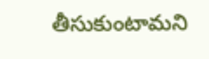తీసుకుంటామని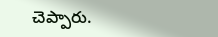చెప్పారు.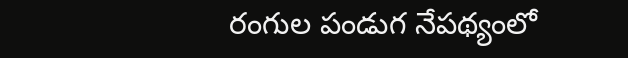రంగుల పండుగ నేపథ్యంలో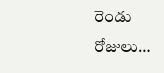రెండు రోజులు…